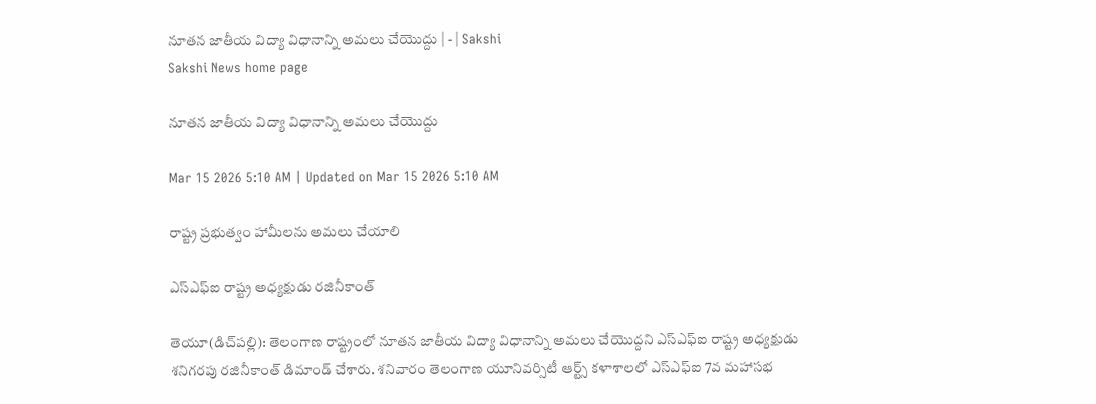నూతన జాతీయ విద్యా విధానాన్ని అమలు చేయొద్దు | - | Sakshi
Sakshi News home page

నూతన జాతీయ విద్యా విధానాన్ని అమలు చేయొద్దు

Mar 15 2026 5:10 AM | Updated on Mar 15 2026 5:10 AM

రాష్ట్ర ప్రభుత్వం హామీలను అమలు చేయాలి

ఎస్‌ఎఫ్‌ఐ రాష్ట్ర అధ్యక్షుడు రజినీకాంత్‌

తెయూ(డిచ్‌పల్లి): తెలంగాణ రాష్ట్రంలో నూతన జాతీయ విద్యా విధానాన్ని అమలు చేయొద్దని ఎస్‌ఎఫ్‌ఐ రాష్ట్ర అధ్యక్షుడు శనిగరపు రజినీకాంత్‌ డిమాండ్‌ చేశారు. శనివారం తెలంగాణ యూనివర్సిటీ ఆర్ట్స్‌ కళాశాలలో ఎస్‌ఎఫ్‌ఐ 7వ మహాసభ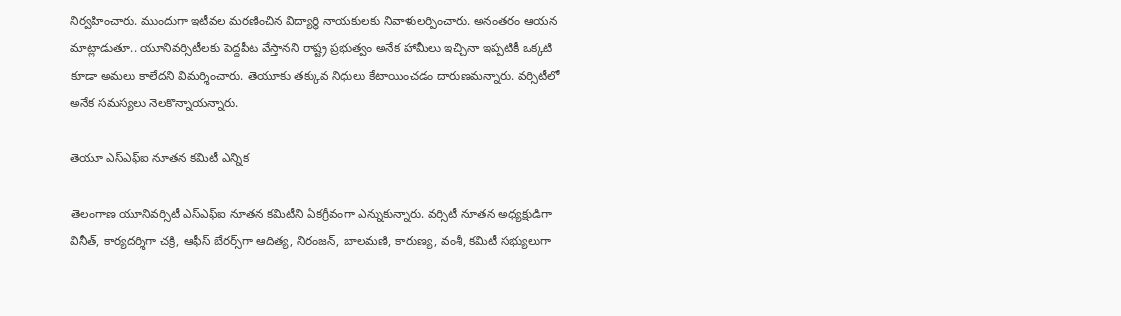నిర్వహించారు. ముందుగా ఇటీవల మరణించిన విద్యార్థి నాయకులకు నివాళులర్పించారు. అనంతరం ఆయన మాట్లాడుతూ.. యూనివర్సిటీలకు పెద్దపీట వేస్తానని రాష్ట్ర ప్రభుత్వం అనేక హామీలు ఇచ్చినా ఇప్పటికీ ఒక్కటి కూడా అమలు కాలేదని విమర్శించారు. తెయూకు తక్కువ నిధులు కేటాయించడం దారుణమన్నారు. వర్సిటీలో అనేక సమస్యలు నెలకొన్నాయన్నారు.

తెయూ ఎస్‌ఎఫ్‌ఐ నూతన కమిటీ ఎన్నిక

తెలంగాణ యూనివర్సిటీ ఎస్‌ఎఫ్‌ఐ నూతన కమిటీని ఏకగ్రీవంగా ఎన్నుకున్నారు. వర్సిటీ నూతన అధ్యక్షుడిగా వినీత్‌, కార్యదర్శిగా చక్రి, ఆఫీస్‌ బేరర్స్‌గా ఆదిత్య, నిరంజన్‌, బాలమణి, కారుణ్య, వంశీ, కమిటీ సభ్యులుగా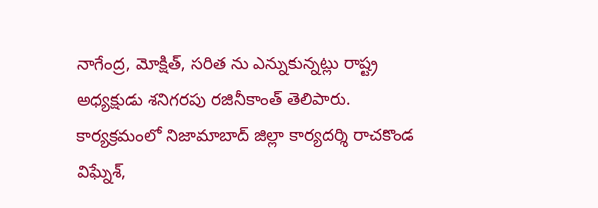నాగేంద్ర, మోక్షిత్‌, సరిత ను ఎన్నుకున్నట్లు రాష్ట్ర అధ్యక్షుడు శనిగరపు రజినీకాంత్‌ తెలిపారు. కార్యక్రమంలో నిజామాబాద్‌ జిల్లా కార్యదర్శి రాచకొండ విఘ్నేశ్‌,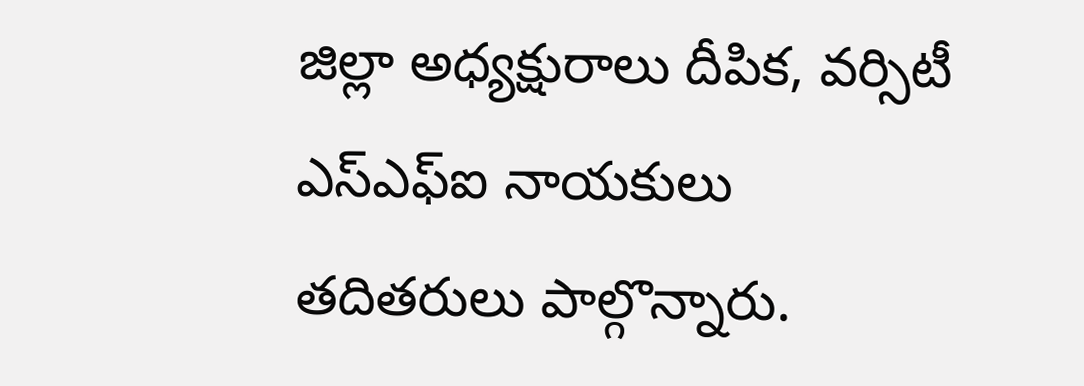జిల్లా అధ్యక్షురాలు దీపిక, వర్సిటీ ఎస్‌ఎఫ్‌ఐ నాయకులు తదితరులు పాల్గొన్నారు.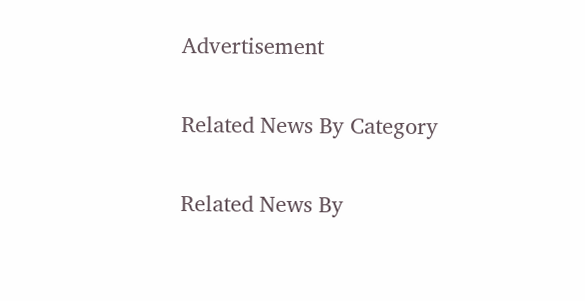Advertisement

Related News By Category

Related News By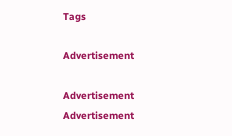Tags

Advertisement

Advertisement
Advertisement